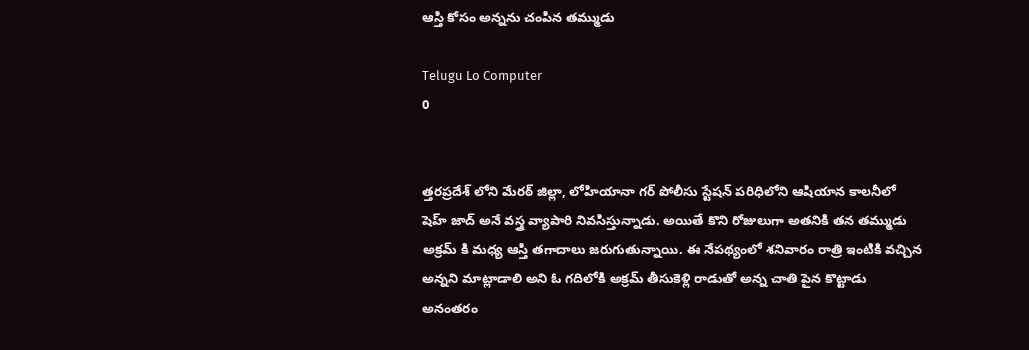ఆస్తి కోసం అన్నను చంపిన తమ్ముడు

Telugu Lo Computer
0


త్తరప్రదేశ్ లోని మేరఠ్ జిల్లా, లోహియానా గర్ పోలీసు స్టేషన్ పరిధిలోని ఆషియాన కాలనీలో షెహ్ జాద్ అనే వస్త్ర వ్యాపారి నివసిస్తున్నాడు. అయితే కొని రోజులుగా అతనికి తన తమ్ముడు అక్రమ్ కి మధ్య ఆస్తి తగాదాలు జరుగుతున్నాయి. ఈ నేపథ్యంలో శనివారం రాత్రి ఇంటికి వచ్చిన అన్నని మాట్లాడాలి అని ఓ గదిలోకి అక్రమ్ తీసుకెళ్లి రాడుతో అన్న చాతి పైన కొట్టాడు అనంతరం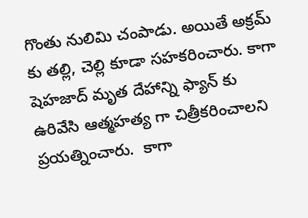గొంతు నులిమి చంపాడు. అయితే అక్రమ్ కు తల్లి, చెల్లి కూడా సహకరించారు. కాగా షెహజాద్ మృత దేహాన్ని ఫ్యాన్ కు ఉరివేసి ఆత్మహత్య గా చిత్రీకరించాలని ప్రయత్నించారు.  కాగా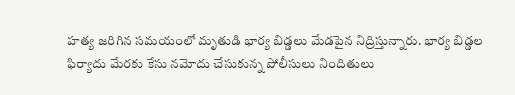హత్య జరిగిన సమయంలో మృతుడి భార్య బిడ్డలు మేడపైన నిద్రిస్తున్నారు. భార్య బిడ్డల ఫిర్యాదు మేరకు కేసు నమోదు చేసుకున్న పోలీసులు నిందితులు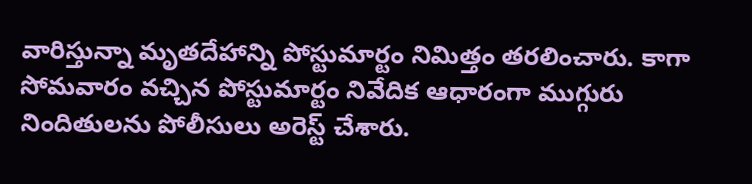వారిస్తున్నా మృతదేహాన్ని పోస్టుమార్టం నిమిత్తం తరలించారు. కాగా సోమవారం వచ్చిన పోస్టుమార్టం నివేదిక ఆధారంగా ముగ్గురు నిందితులను పోలీసులు అరెస్ట్ చేశారు.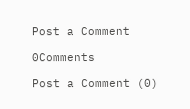Post a Comment

0Comments

Post a Comment (0)